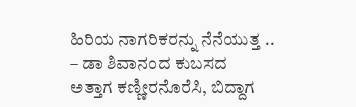ಹಿರಿಯ ನಾಗರಿಕರನ್ನು ನೆನೆಯುತ್ತ ..
– ಡಾ ಶಿವಾನಂದ ಕುಬಸದ
ಅತ್ತಾಗ ಕಣ್ಣೀರನೊರೆಸಿ, ಬಿದ್ದಾಗ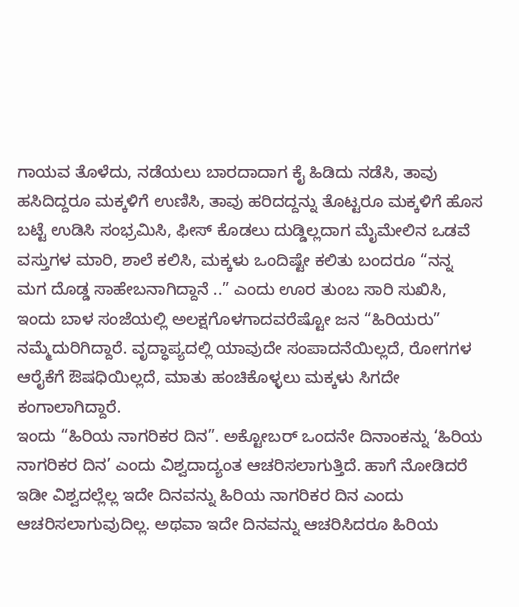ಗಾಯವ ತೊಳೆದು, ನಡೆಯಲು ಬಾರದಾದಾಗ ಕೈ ಹಿಡಿದು ನಡೆಸಿ, ತಾವು ಹಸಿದಿದ್ದರೂ ಮಕ್ಕಳಿಗೆ ಉಣಿಸಿ, ತಾವು ಹರಿದದ್ದನ್ನು ತೊಟ್ಟರೂ ಮಕ್ಕಳಿಗೆ ಹೊಸ ಬಟ್ಟೆ ಉಡಿಸಿ ಸಂಭ್ರಮಿಸಿ, ಫೀಸ್ ಕೊಡಲು ದುಡ್ಡಿಲ್ಲದಾಗ ಮೈಮೇಲಿನ ಒಡವೆ ವಸ್ತುಗಳ ಮಾರಿ, ಶಾಲೆ ಕಲಿಸಿ, ಮಕ್ಕಳು ಒಂದಿಷ್ಟೇ ಕಲಿತು ಬಂದರೂ “ನನ್ನ ಮಗ ದೊಡ್ಡ ಸಾಹೇಬನಾಗಿದ್ದಾನೆ ..” ಎಂದು ಊರ ತುಂಬ ಸಾರಿ ಸುಖಿಸಿ, ಇಂದು ಬಾಳ ಸಂಜೆಯಲ್ಲಿ ಅಲಕ್ಷಗೊಳಗಾದವರೆಷ್ಟೋ ಜನ “ಹಿರಿಯರು” ನಮ್ಮೆದುರಿಗಿದ್ದಾರೆ. ವೃದ್ಧಾಪ್ಯದಲ್ಲಿ ಯಾವುದೇ ಸಂಪಾದನೆಯಿಲ್ಲದೆ, ರೋಗಗಳ ಆರೈಕೆಗೆ ಔಷಧಿಯಿಲ್ಲದೆ, ಮಾತು ಹಂಚಿಕೊಳ್ಳಲು ಮಕ್ಕಳು ಸಿಗದೇ ಕಂಗಾಲಾಗಿದ್ದಾರೆ.
ಇಂದು “ಹಿರಿಯ ನಾಗರಿಕರ ದಿನ”. ಅಕ್ಟೋಬರ್ ಒಂದನೇ ದಿನಾಂಕನ್ನು ‘ಹಿರಿಯ ನಾಗರಿಕರ ದಿನ’ ಎಂದು ವಿಶ್ವದಾದ್ಯಂತ ಆಚರಿಸಲಾಗುತ್ತಿದೆ. ಹಾಗೆ ನೋಡಿದರೆ ಇಡೀ ವಿಶ್ವದಲ್ಲೆಲ್ಲ ಇದೇ ದಿನವನ್ನು ಹಿರಿಯ ನಾಗರಿಕರ ದಿನ ಎಂದು ಆಚರಿಸಲಾಗುವುದಿಲ್ಲ. ಅಥವಾ ಇದೇ ದಿನವನ್ನು ಆಚರಿಸಿದರೂ ಹಿರಿಯ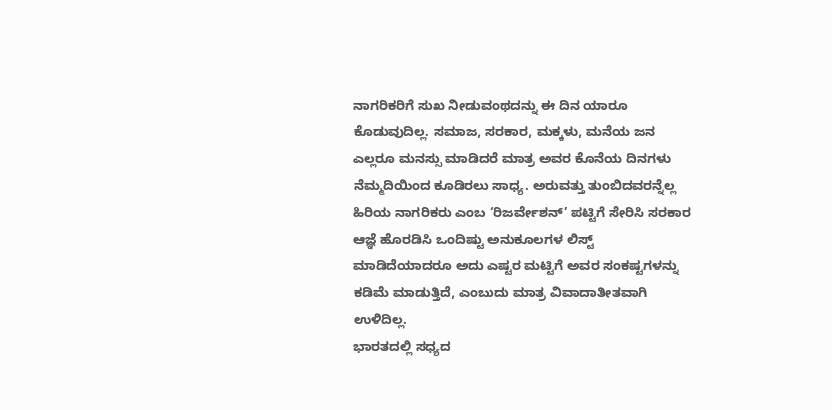ನಾಗರಿಕರಿಗೆ ಸುಖ ನೀಡುವಂಥದನ್ನು ಈ ದಿನ ಯಾರೂ ಕೊಡುವುದಿಲ್ಲ. ಸಮಾಜ, ಸರಕಾರ, ಮಕ್ಕಳು, ಮನೆಯ ಜನ ಎಲ್ಲರೂ ಮನಸ್ಸು ಮಾಡಿದರೆ ಮಾತ್ರ ಅವರ ಕೊನೆಯ ದಿನಗಳು ನೆಮ್ಮದಿಯಿಂದ ಕೂಡಿರಲು ಸಾಧ್ಯ. ಅರುವತ್ತು ತುಂಬಿದವರನ್ನೆಲ್ಲ ಹಿರಿಯ ನಾಗರಿಕರು ಎಂಬ ‘ರಿಜರ್ವೇಶನ್’ ಪಟ್ಟಿಗೆ ಸೇರಿಸಿ ಸರಕಾರ ಆಜ್ಞೆ ಹೊರಡಿಸಿ ಒಂದಿಷ್ಟು ಅನುಕೂಲಗಳ ಲಿಸ್ಟ್ ಮಾಡಿದೆಯಾದರೂ ಅದು ಎಷ್ಟರ ಮಟ್ಟಿಗೆ ಅವರ ಸಂಕಷ್ಟಗಳನ್ನು ಕಡಿಮೆ ಮಾಡುತ್ತಿದೆ, ಎಂಬುದು ಮಾತ್ರ ವಿವಾದಾತೀತವಾಗಿ ಉಳಿದಿಲ್ಲ.
ಭಾರತದಲ್ಲಿ ಸಧ್ಯದ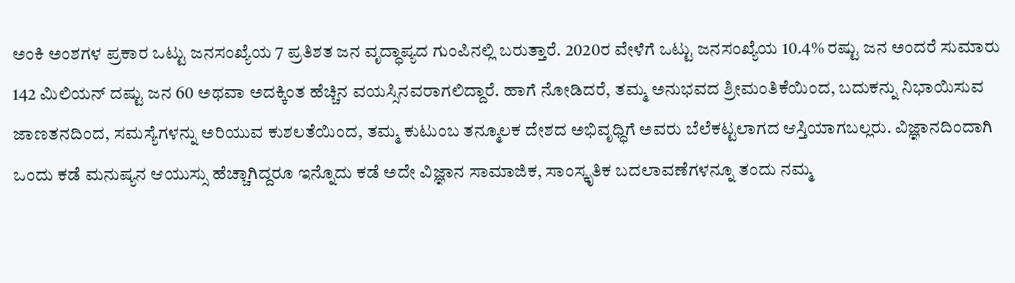ಅಂಕಿ ಅಂಶಗಳ ಪ್ರಕಾರ ಒಟ್ಟು ಜನಸಂಖ್ಯೆಯ 7 ಪ್ರತಿಶತ ಜನ ವೃದ್ಧಾಪ್ಯದ ಗುಂಪಿನಲ್ಲಿ ಬರುತ್ತಾರೆ. 2020ರ ವೇಳೆಗೆ ಒಟ್ಟು ಜನಸಂಖ್ಯೆಯ 10.4% ರಷ್ಟು ಜನ ಅಂದರೆ ಸುಮಾರು 142 ಮಿಲಿಯನ್ ದಷ್ಟು ಜನ 60 ಅಥವಾ ಅದಕ್ಕಿಂತ ಹೆಚ್ಚಿನ ವಯಸ್ಸಿನವರಾಗಲಿದ್ದಾರೆ. ಹಾಗೆ ನೋಡಿದರೆ, ತಮ್ಮ ಅನುಭವದ ಶ್ರೀಮಂತಿಕೆಯಿಂದ, ಬದುಕನ್ನು ನಿಭಾಯಿಸುವ ಜಾಣತನದಿಂದ, ಸಮಸ್ಯೆಗಳನ್ನು ಅರಿಯುವ ಕುಶಲತೆಯಿಂದ, ತಮ್ಮ ಕುಟುಂಬ ತನ್ಮೂಲಕ ದೇಶದ ಅಭಿವೃಧ್ಧಿಗೆ ಅವರು ಬೆಲೆಕಟ್ಟಲಾಗದ ಆಸ್ತಿಯಾಗಬಲ್ಲರು. ವಿಜ್ಞಾನದಿಂದಾಗಿ ಒಂದು ಕಡೆ ಮನುಷ್ಯನ ಆಯುಸ್ಸು ಹೆಚ್ಚಾಗಿದ್ದರೂ ಇನ್ನೊದು ಕಡೆ ಅದೇ ವಿಜ್ಞಾನ ಸಾಮಾಜಿಕ, ಸಾಂಸ್ಕೃತಿಕ ಬದಲಾವಣೆಗಳನ್ನೂ ತಂದು ನಮ್ಮ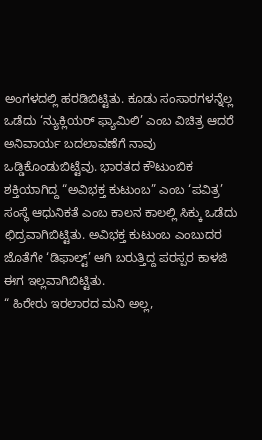ಅಂಗಳದಲ್ಲಿ ಹರಡಿಬಿಟ್ಟಿತು. ಕೂಡು ಸಂಸಾರಗಳನ್ನೆಲ್ಲ ಒಡೆದು ‘ನ್ಯುಕ್ಲಿಯರ್ ಫ್ಯಾಮಿಲಿ’ ಎಂಬ ವಿಚಿತ್ರ ಆದರೆ ಅನಿವಾರ್ಯ ಬದಲಾವಣೆಗೆ ನಾವು ಒಡ್ಡಿಕೊಂಡುಬಿಟ್ಟೆವು. ಭಾರತದ ಕೌಟುಂಬಿಕ ಶಕ್ತಿಯಾಗಿದ್ದ “ಅವಿಭಕ್ತ ಕುಟುಂಬ” ಎಂಬ ‘ಪವಿತ್ರ’ ಸಂಸ್ಥೆ ಆಧುನಿಕತೆ ಎಂಬ ಕಾಲನ ಕಾಲಲ್ಲಿ ಸಿಕ್ಕು ಒಡೆದು ಛಿದ್ರವಾಗಿಬಿಟ್ಟಿತು. ಅವಿಭಕ್ತ ಕುಟುಂಬ ಎಂಬುದರ ಜೊತೆಗೇ ‘ಡಿಫಾಲ್ಟ್’ ಆಗಿ ಬರುತ್ತಿದ್ದ ಪರಸ್ಪರ ಕಾಳಜಿ ಈಗ ಇಲ್ಲವಾಗಿಬಿಟ್ಟಿತು.
“ ಹಿರೇರು ಇರಲಾರದ ಮನಿ ಅಲ್ಲ,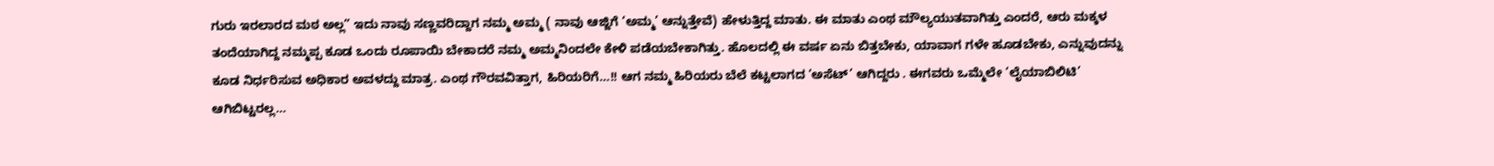ಗುರು ಇರಲಾರದ ಮಠ ಅಲ್ಲ” ಇದು ನಾವು ಸಣ್ಣವರಿದ್ದಾಗ ನಮ್ಮ ಅಮ್ಮ ( ನಾವು ಆಜ್ಜಿಗೆ ‘ಅಮ್ಮ’ ಆನ್ನುತ್ತೇವೆ) ಹೇಳುತ್ತಿದ್ದ ಮಾತು. ಈ ಮಾತು ಎಂಥ ಮೌಲ್ಯಯುತವಾಗಿತ್ತು ಎಂದರೆ, ಆರು ಮಕ್ಕಳ ತಂದೆಯಾಗಿದ್ದ ನಮ್ಮಪ್ಪ ಕೂಡ ಒಂದು ರೂಪಾಯಿ ಬೇಕಾದರೆ ನಮ್ಮ ಅಮ್ಮನಿಂದಲೇ ಕೇಳಿ ಪಡೆಯಬೇಕಾಗಿತ್ತು. ಹೊಲದಲ್ಲಿ ಈ ವರ್ಷ ಏನು ಬಿತ್ತಬೇಕು, ಯಾವಾಗ ಗಳೇ ಹೂಡಬೇಕು, ಎನ್ನುವುದನ್ನು ಕೂಡ ನಿರ್ಧರಿಸುವ ಅಧಿಕಾರ ಅವಳದ್ದು ಮಾತ್ರ. ಎಂಥ ಗೌರವವಿತ್ತಾಗ, ಹಿರಿಯರಿಗೆ…!! ಆಗ ನಮ್ಮ ಹಿರಿಯರು ಬೆಲೆ ಕಟ್ಟಲಾಗದ ‘ಅಸೆಟ್’ ಆಗಿದ್ದರು . ಈಗವರು ಒಮ್ಮೆಲೇ ‘ಲೈಯಾಬಿಲಿಟಿ’ ಆಗಿಬಿಟ್ಟರಲ್ಲ…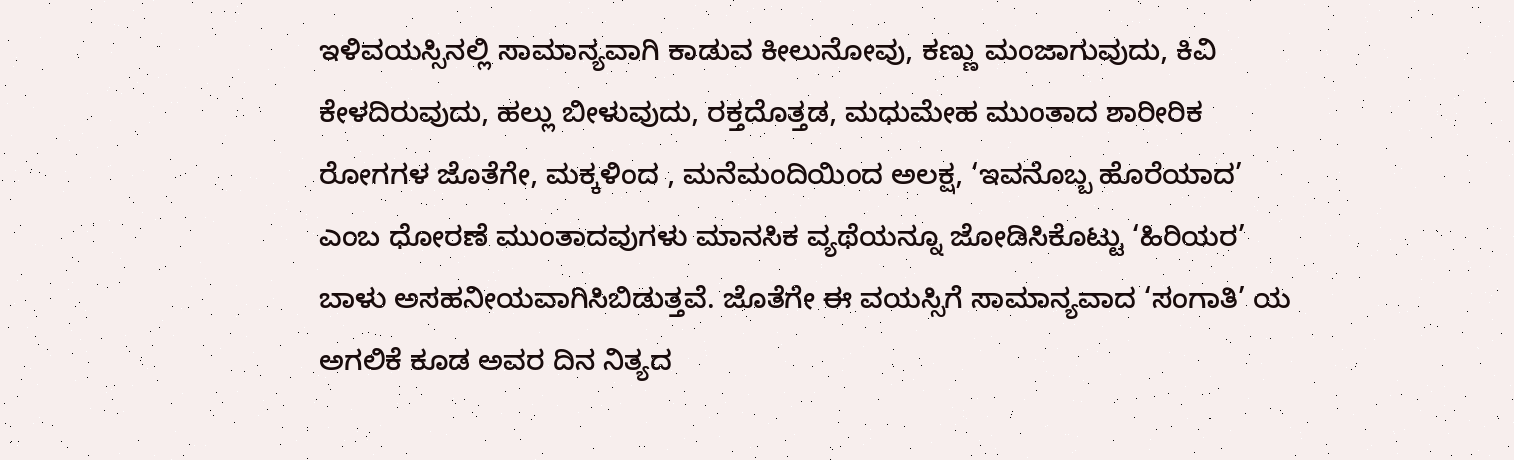ಇಳಿವಯಸ್ಸಿನಲ್ಲಿ ಸಾಮಾನ್ಯವಾಗಿ ಕಾಡುವ ಕೀಲುನೋವು, ಕಣ್ಣು ಮಂಜಾಗುವುದು, ಕಿವಿ ಕೇಳದಿರುವುದು, ಹಲ್ಲು ಬೀಳುವುದು, ರಕ್ತದೊತ್ತಡ, ಮಧುಮೇಹ ಮುಂತಾದ ಶಾರೀರಿಕ ರೋಗಗಳ ಜೊತೆಗೇ, ಮಕ್ಕಳಿಂದ , ಮನೆಮಂದಿಯಿಂದ ಅಲಕ್ಷ, ‘ಇವನೊಬ್ಬ ಹೊರೆಯಾದ’ ಎಂಬ ಧೋರಣೆ ಮುಂತಾದವುಗಳು ಮಾನಸಿಕ ವ್ಯಥೆಯನ್ನೂ ಜೋಡಿಸಿಕೊಟ್ಟು ‘ಹಿರಿಯರ’ ಬಾಳು ಅಸಹನೀಯವಾಗಿಸಿಬಿಡುತ್ತವೆ. ಜೊತೆಗೇ ಈ ವಯಸ್ಸಿಗೆ ಸಾಮಾನ್ಯವಾದ ‘ಸಂಗಾತಿ’ ಯ ಅಗಲಿಕೆ ಕೂಡ ಅವರ ದಿನ ನಿತ್ಯದ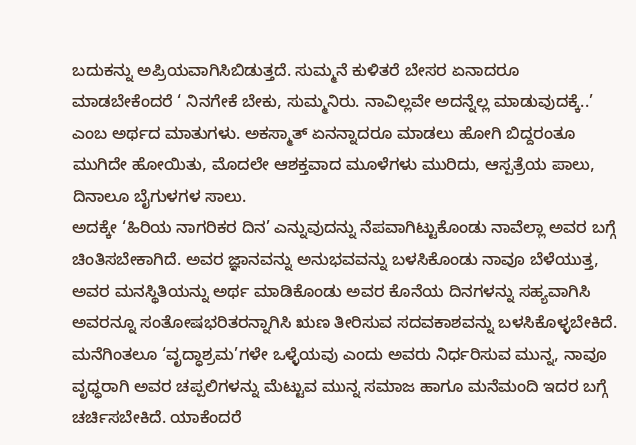ಬದುಕನ್ನು ಅಪ್ರಿಯವಾಗಿಸಿಬಿಡುತ್ತದೆ. ಸುಮ್ಮನೆ ಕುಳಿತರೆ ಬೇಸರ ಏನಾದರೂ ಮಾಡಬೇಕೆಂದರೆ ‘ ನಿನಗೇಕೆ ಬೇಕು, ಸುಮ್ಮನಿರು. ನಾವಿಲ್ಲವೇ ಅದನ್ನೆಲ್ಲ ಮಾಡುವುದಕ್ಕೆ..’ ಎಂಬ ಅರ್ಥದ ಮಾತುಗಳು. ಅಕಸ್ಮಾತ್ ಏನನ್ನಾದರೂ ಮಾಡಲು ಹೋಗಿ ಬಿದ್ದರಂತೂ ಮುಗಿದೇ ಹೋಯಿತು, ಮೊದಲೇ ಆಶಕ್ತವಾದ ಮೂಳೆಗಳು ಮುರಿದು, ಆಸ್ಪತ್ರೆಯ ಪಾಲು, ದಿನಾಲೂ ಬೈಗುಳಗಳ ಸಾಲು.
ಅದಕ್ಕೇ ‘ಹಿರಿಯ ನಾಗರಿಕರ ದಿನ’ ಎನ್ನುವುದನ್ನು ನೆಪವಾಗಿಟ್ಟುಕೊಂಡು ನಾವೆಲ್ಲಾ ಅವರ ಬಗ್ಗೆ ಚಿಂತಿಸಬೇಕಾಗಿದೆ. ಅವರ ಜ್ಞಾನವನ್ನು ಅನುಭವವನ್ನು ಬಳಸಿಕೊಂಡು ನಾವೂ ಬೆಳೆಯುತ್ತ, ಅವರ ಮನಸ್ಥಿತಿಯನ್ನು ಅರ್ಥ ಮಾಡಿಕೊಂಡು ಅವರ ಕೊನೆಯ ದಿನಗಳನ್ನು ಸಹ್ಯವಾಗಿಸಿ ಅವರನ್ನೂ ಸಂತೋಷಭರಿತರನ್ನಾಗಿಸಿ ಋಣ ತೀರಿಸುವ ಸದವಕಾಶವನ್ನು ಬಳಸಿಕೊಳ್ಳಬೇಕಿದೆ. ಮನೆಗಿಂತಲೂ ‘ವೃದ್ಧಾಶ್ರಮ’ಗಳೇ ಒಳ್ಳೆಯವು ಎಂದು ಅವರು ನಿರ್ಧರಿಸುವ ಮುನ್ನ, ನಾವೂ ವೃಧ್ಧರಾಗಿ ಅವರ ಚಪ್ಪಲಿಗಳನ್ನು ಮೆಟ್ಟುವ ಮುನ್ನ ಸಮಾಜ ಹಾಗೂ ಮನೆಮಂದಿ ಇದರ ಬಗ್ಗೆ ಚರ್ಚಿಸಬೇಕಿದೆ. ಯಾಕೆಂದರೆ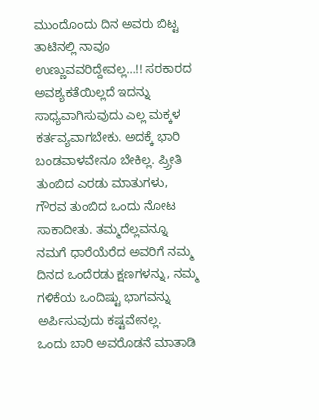ಮುಂದೊಂದು ದಿನ ಅವರು ಬಿಟ್ಟ ತಾಟಿನಲ್ಲಿ ನಾವೂ ಉಣ್ಣುವವರಿದ್ದೇವಲ್ಲ…!! ಸರಕಾರದ ಅವಶ್ಯಕತೆಯಿಲ್ಲದೆ ಇದನ್ನು ಸಾಧ್ಯವಾಗಿಸುವುದು ಎಲ್ಲ ಮಕ್ಕಳ ಕರ್ತವ್ಯವಾಗಬೇಕು. ಅದಕ್ಕೆ ಭಾರಿ ಬಂಡವಾಳವೇನೂ ಬೇಕಿಲ್ಲ. ಪ್ರ್ರೀತಿ ತುಂಬಿದ ಎರಡು ಮಾತುಗಳು, ಗೌರವ ತುಂಬಿದ ಒಂದು ನೋಟ ಸಾಕಾದೀತು. ತಮ್ಮದೆಲ್ಲವನ್ನೂ ನಮಗೆ ಧಾರೆಯೆರೆದ ಅವರಿಗೆ ನಮ್ಮ ದಿನದ ಒಂದೆರಡು ಕ್ಷಣಗಳನ್ನು, ನಮ್ಮ ಗಳಿಕೆಯ ಒಂದಿಷ್ಟು ಭಾಗವನ್ನು ಅರ್ಪಿಸುವುದು ಕಷ್ಟವೇನಲ್ಲ.
ಒಂದು ಬಾರಿ ಅವರೊಡನೆ ಮಾತಾಡಿ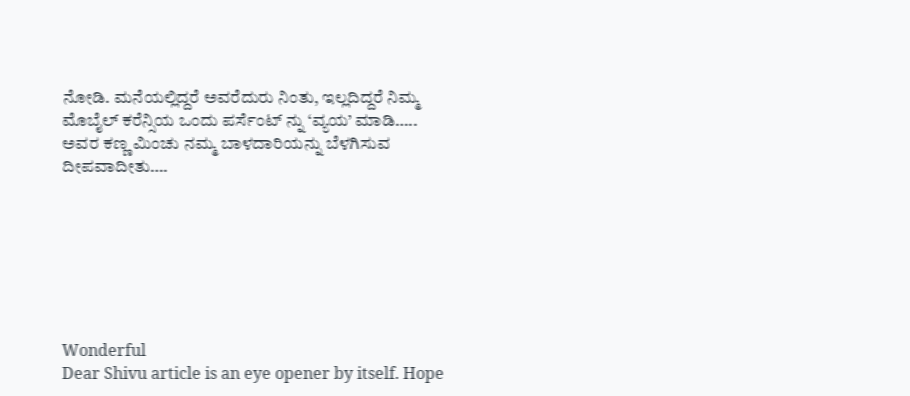ನೋಡಿ. ಮನೆಯಲ್ಲಿದ್ದರೆ ಅವರೆದುರು ನಿಂತು, ಇಲ್ಲದಿದ್ದರೆ ನಿಮ್ಮ ಮೊಬೈಲ್ ಕರೆನ್ಸಿಯ ಒಂದು ಪರ್ಸೆಂಟ್ ನ್ನು ‘ವ್ಯಯ’ ಮಾಡಿ…..
ಅವರ ಕಣ್ಣ ಮಿಂಚು ನಮ್ಮ ಬಾಳದಾರಿಯನ್ನು ಬೆಳಗಿಸುವ ದೀಪವಾದೀತು….







Wonderful
Dear Shivu article is an eye opener by itself. Hope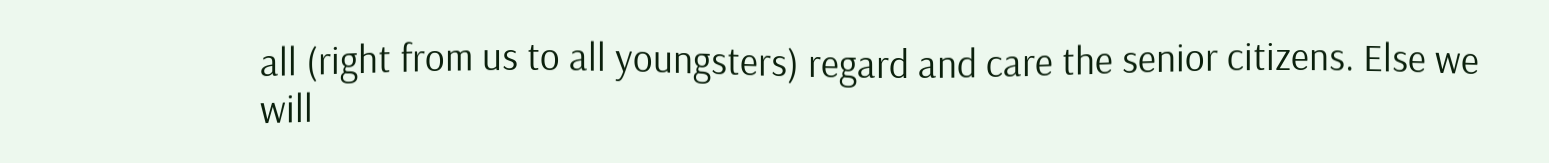all (right from us to all youngsters) regard and care the senior citizens. Else we will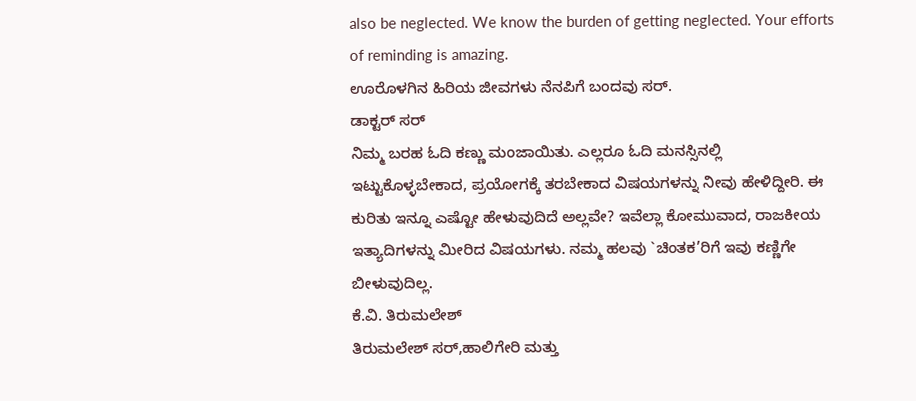also be neglected. We know the burden of getting neglected. Your efforts of reminding is amazing.
ಊರೊಳಗಿನ ಹಿರಿಯ ಜೀವಗಳು ನೆನಪಿಗೆ ಬಂದವು ಸರ್.
ಡಾಕ್ಟರ್ ಸರ್
ನಿಮ್ಮ ಬರಹ ಓದಿ ಕಣ್ಣು ಮಂಜಾಯಿತು. ಎಲ್ಲರೂ ಓದಿ ಮನಸ್ಸಿನಲ್ಲಿ ಇಟ್ಟುಕೊಳ್ಳಬೇಕಾದ, ಪ್ರಯೋಗಕ್ಕೆ ತರಬೇಕಾದ ವಿಷಯಗಳನ್ನು ನೀವು ಹೇಳಿದ್ದೀರಿ. ಈ ಕುರಿತು ಇನ್ನೂ ಎಷ್ಟೋ ಹೇಳುವುದಿದೆ ಅಲ್ಲವೇ? ಇವೆಲ್ಲಾ ಕೋಮುವಾದ, ರಾಜಕೀಯ ಇತ್ಯಾದಿಗಳನ್ನು ಮೀರಿದ ವಿಷಯಗಳು. ನಮ್ಮ ಹಲವು `ಚಿಂತಕ’ರಿಗೆ ಇವು ಕಣ್ಣಿಗೇ ಬೀಳುವುದಿಲ್ಲ.
ಕೆ.ವಿ. ತಿರುಮಲೇಶ್
ತಿರುಮಲೇಶ್ ಸರ್,ಹಾಲಿಗೇರಿ ಮತ್ತು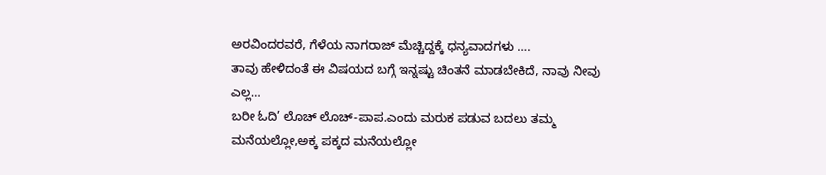ಅರವಿಂದರವರೆ, ಗೆಳೆಯ ನಾಗರಾಜ್ ಮೆಚ್ಚಿದ್ದಕ್ಕೆ ಧನ್ಯವಾದಗಳು ….
ತಾವು ಹೇಳಿದಂತೆ ಈ ವಿಷಯದ ಬಗ್ಗೆ ಇನ್ನಷ್ಟು ಚಿಂತನೆ ಮಾಡಬೇಕಿದೆ, ನಾವು ನೀವು ಎಲ್ಲ…
ಬರೀ ಓದಿ’ ಲೊಚ್ ಲೊಚ್-ಪಾಪ.ಎಂದು ಮರುಕ ಪಡುವ ಬದಲು ತಮ್ಮ ಮನೆಯಲ್ಲೋ,ಅಕ್ಕ ಪಕ್ಕದ ಮನೆಯಲ್ಲೋ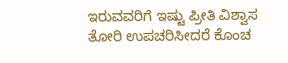ಇರುವವರಿಗೆ ಇಷ್ಟು ಪ್ರೀತಿ ವಿಶ್ವಾಸ ತೋರಿ ಉಪಚರಿಸೀದರೆ ಕೊಂಚ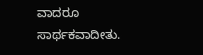ವಾದರೂ ಸಾರ್ಥಕವಾದೀತು.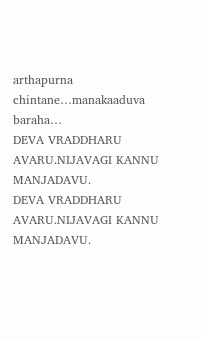arthapurna chintane…manakaaduva baraha…
DEVA VRADDHARU AVARU.NIJAVAGI KANNU MANJADAVU.
DEVA VRADDHARU AVARU.NIJAVAGI KANNU MANJADAVU.